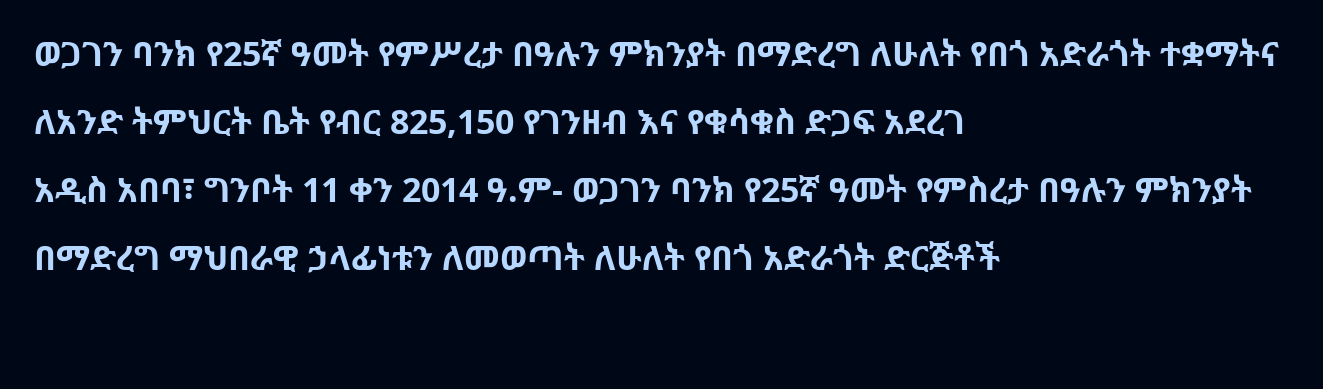ወጋገን ባንክ የ25ኛ ዓመት የምሥረታ በዓሉን ምክንያት በማድረግ ለሁለት የበጎ አድራጎት ተቋማትና ለአንድ ትምህርት ቤት የብር 825,150 የገንዘብ እና የቁሳቁስ ድጋፍ አደረገ
አዲስ አበባ፣ ግንቦት 11 ቀን 2014 ዓ.ም- ወጋገን ባንክ የ25ኛ ዓመት የምስረታ በዓሉን ምክንያት በማድረግ ማህበራዊ ኃላፊነቱን ለመወጣት ለሁለት የበጎ አድራጎት ድርጅቶች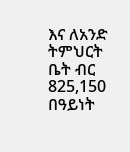እና ለአንድ ትምህርት ቤት ብር 825,150 በዓይነት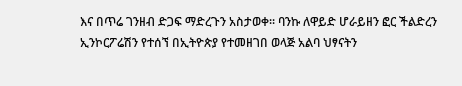እና በጥሬ ገንዘብ ድጋፍ ማድረጉን አስታወቀ፡፡ ባንኩ ለዋይድ ሆራይዘን ፎር ችልድረን ኢንኮርፖሬሽን የተሰኘ በኢትዮጵያ የተመዘገበ ወላጅ አልባ ህፃናትን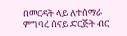በመርዳት ላይ ለተሰማራ ምግባረ ሰናይ ድርጅት ብር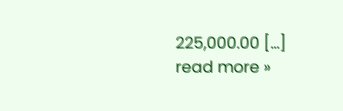225,000.00 […]
read more »